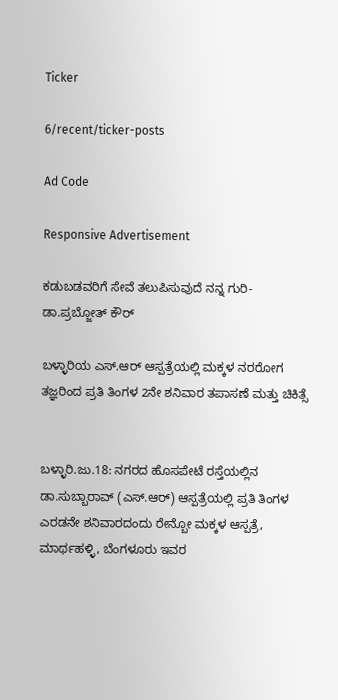Ticker

6/recent/ticker-posts

Ad Code

Responsive Advertisement

ಕಡುಬಡವರಿಗೆ ಸೇವೆ ತಲುಪಿಸುವುದೆ ನನ್ನ ಗುರಿ- ಡಾ.ಪ್ರಬ್ಜೋತ್ ಕೌರ್

ಬಳ್ಳಾರಿಯ ಎಸ್.ಆರ್ ಆಸ್ಪತ್ರೆಯಲ್ಲಿ ಮಕ್ಕಳ ನರರೋಗ ತಜ್ಞರಿಂದ ಪ್ರತಿ ತಿಂಗಳ 2ನೇ ಶನಿವಾರ ತಪಾಸಣೆ ಮತ್ತು ಚಿಕಿತ್ಸೆ


ಬಳ್ಳಾರಿ.ಜು.18: ನಗರದ ಹೊಸಪೇಟೆ ರಸ್ತೆಯಲ್ಲಿನ ಡಾ.ಸುಬ್ಬಾರಾವ್ (ಎಸ್.ಆರ್) ಆಸ್ಪತ್ರೆಯಲ್ಲಿ ಪ್ರತಿ ತಿಂಗಳ ಎರಡನೇ ಶನಿವಾರದಂದು ರೇನ್ಬೋ ಮಕ್ಕಳ ಆಸ್ಪತ್ರೆ, ಮಾರ್ಥಹಳ್ಳಿ, ಬೆಂಗಳೂರು ಇವರ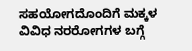ಸಹಯೋಗದೊಂದಿಗೆ ಮಕ್ಕಳ ವಿವಿಧ ನರರೋಗಗಳ ಬಗ್ಗೆ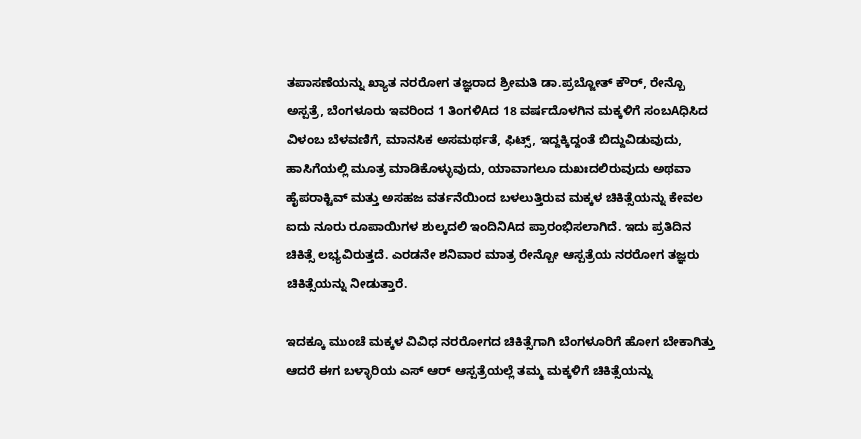ತಪಾಸಣೆಯನ್ನು ಖ್ಯಾತ ನರರೋಗ ತಜ್ಞರಾದ ಶ್ರೀಮತಿ ಡಾ.ಪ್ರಬ್ಜೋತ್ ಕೌರ್, ರೇನ್ಬೊ ಅಸ್ಪತ್ರೆ, ಬೆಂಗಳೂರು ಇವರಿಂದ 1 ತಿಂಗಳಿAದ 18 ವರ್ಷದೊಳಗಿನ ಮಕ್ಕಳಿಗೆ ಸಂಬAಧಿಸಿದ ವಿಳಂಬ ಬೆಳವಣಿಗೆ, ಮಾನಸಿಕ ಅಸಮರ್ಥತೆ, ಫಿಟ್ಸ್, ಇದ್ದಕ್ಕಿದ್ದಂತೆ ಬಿದ್ದುವಿಡುವುದು, ಹಾಸಿಗೆಯಲ್ಲಿ ಮೂತ್ರ ಮಾಡಿಕೊಳ್ಳುವುದು, ಯಾವಾಗಲೂ ದುಖಃದಲಿರುವುದು ಅಥವಾ ಹೈಪರಾಕ್ಟಿವ್ ಮತ್ತು ಅಸಹಜ ವರ್ತನೆಯಿಂದ ಬಳಲುತ್ತಿರುವ ಮಕ್ಕಳ ಚಿಕಿತ್ಸೆಯನ್ನು ಕೇವಲ ಐದು ನೂರು ರೂಪಾಯಿಗಳ ಶುಲ್ಕದಲಿ ಇಂದಿನಿAದ ಪ್ರಾರಂಭಿಸಲಾಗಿದೆ. ಇದು ಪ್ರತಿದಿನ ಚಿಕಿತ್ಸೆ ಲಭ್ಯವಿರುತ್ತದೆ. ಎರಡನೇ ಶನಿವಾರ ಮಾತ್ರ ರೇನ್ಬೋ ಆಸ್ಪತ್ರೆಯ ನರರೋಗ ತಜ್ಞರು ಚಿಕಿತ್ಸೆಯನ್ನು ನೀಡುತ್ತಾರೆ.

ಇದಕ್ಕೂ ಮುಂಚೆ ಮಕ್ಕಳ ವಿವಿಧ ನರರೋಗದ ಚಿಕಿತ್ಸೆಗಾಗಿ ಬೆಂಗಳೂರಿಗೆ ಹೋಗ ಬೇಕಾಗಿತ್ತು ಆದರೆ ಈಗ ಬಳ್ಳಾರಿಯ ಎಸ್ ಆರ್ ಆಸ್ಪತ್ರೆಯಲ್ಲೆ ತಮ್ಮ ಮಕ್ಕಳಿಗೆ ಚಿಕಿತ್ಸೆಯನ್ನು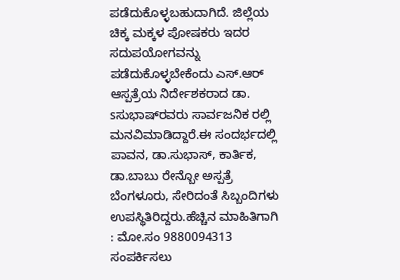ಪಡೆದುಕೊಳ್ಳಬಹುದಾಗಿದೆ. ಜಿಲ್ಲೆಯ ಚಿಕ್ಕ ಮಕ್ಕಳ ಪೋಷಕರು ಇದರ ಸದುಪಯೋಗವನ್ನು ಪಡೆದುಕೊಳ್ಳಬೇಕೆಂದು ಎಸ್.ಆರ್ ಆಸ್ಪತ್ರೆಯ ನಿರ್ದೇಶಕರಾದ ಡಾ. sಸುಭಾಷ್‌ರವರು ಸಾರ್ವಜನಿಕ ರಲ್ಲಿ ಮನವಿಮಾಡಿದ್ದಾರೆ.ಈ ಸಂದರ್ಭದಲ್ಲಿ ಪಾವನ, ಡಾ.ಸುಭಾಸ್, ಕಾರ್ತಿಕ, ಡಾ.ಬಾಬು ರೇನ್ಬೋ ಅಸ್ಪತ್ರೆ ಬೆಂಗಳೂರು, ಸೇರಿದಂತೆ ಸಿಬ್ಬಂದಿಗಳು ಉಪಸ್ಥಿತಿರಿದ್ದರು.ಹೆಚ್ಚಿನ ಮಾಹಿತಿಗಾಗಿ : ಮೋ.ಸಂ 9880094313 ಸಂಪರ್ಕಿಸಲು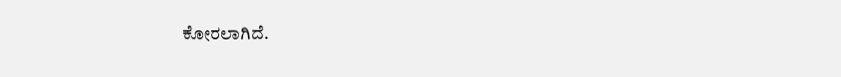ಕೋರಲಾಗಿದೆ.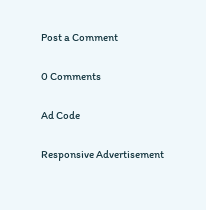Post a Comment

0 Comments

Ad Code

Responsive Advertisement